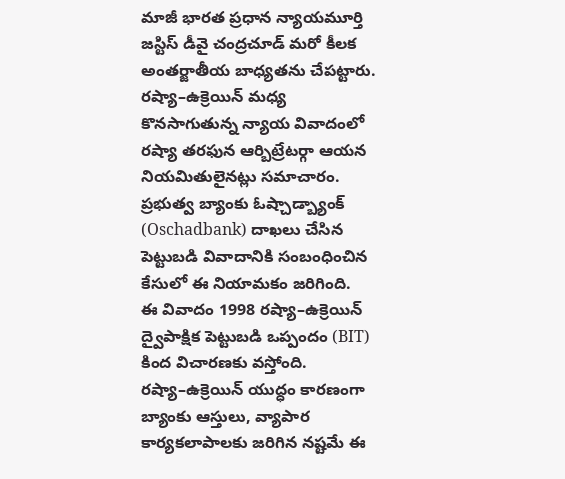మాజీ భారత ప్రధాన న్యాయమూర్తి జస్టిస్ డీవై చంద్రచూడ్ మరో కీలక అంతర్జాతీయ బాధ్యతను చేపట్టారు. రష్యా–ఉక్రెయిన్ మధ్య కొనసాగుతున్న న్యాయ వివాదంలో రష్యా తరఫున ఆర్బిట్రేటర్గా ఆయన నియమితులైనట్లు సమాచారం. ప్రభుత్వ బ్యాంకు ఓష్చాడ్బ్యాంక్ (Oschadbank) దాఖలు చేసిన పెట్టుబడి వివాదానికి సంబంధించిన కేసులో ఈ నియామకం జరిగింది.
ఈ వివాదం 1998 రష్యా–ఉక్రెయిన్ ద్వైపాక్షిక పెట్టుబడి ఒప్పందం (BIT) కింద విచారణకు వస్తోంది. రష్యా–ఉక్రెయిన్ యుద్ధం కారణంగా బ్యాంకు ఆస్తులు, వ్యాపార కార్యకలాపాలకు జరిగిన నష్టమే ఈ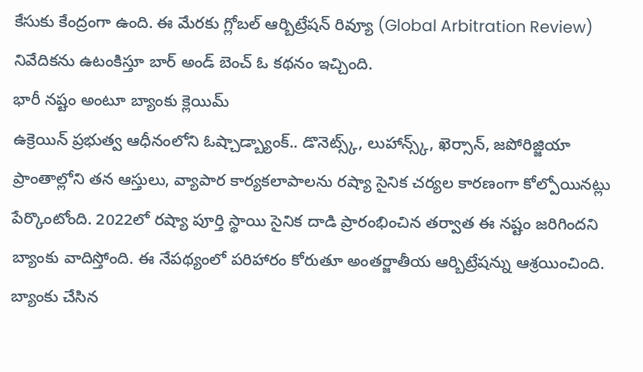కేసుకు కేంద్రంగా ఉంది. ఈ మేరకు గ్లోబల్ ఆర్బిట్రేషన్ రివ్యూ (Global Arbitration Review) నివేదికను ఉటంకిస్తూ బార్ అండ్ బెంచ్ ఓ కథనం ఇచ్చింది.
భారీ నష్టం అంటూ బ్యాంకు క్లెయిమ్
ఉక్రెయిన్ ప్రభుత్వ ఆధీనంలోని ఓష్చాడ్బ్యాంక్.. డొనెట్స్క్, లుహాన్స్క్, ఖెర్సాన్, జపోరిజ్జియా ప్రాంతాల్లోని తన ఆస్తులు, వ్యాపార కార్యకలాపాలను రష్యా సైనిక చర్యల కారణంగా కోల్పోయినట్లు పేర్కొంటోంది. 2022లో రష్యా పూర్తి స్థాయి సైనిక దాడి ప్రారంభించిన తర్వాత ఈ నష్టం జరిగిందని బ్యాంకు వాదిస్తోంది. ఈ నేపథ్యంలో పరిహారం కోరుతూ అంతర్జాతీయ ఆర్బిట్రేషన్ను ఆశ్రయించింది. బ్యాంకు చేసిన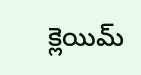క్లెయిమ్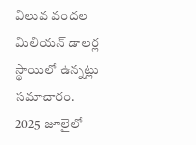విలువ వందల మిలియన్ డాలర్ల స్థాయిలో ఉన్నట్లు సమాచారం.
2025 జూలైలో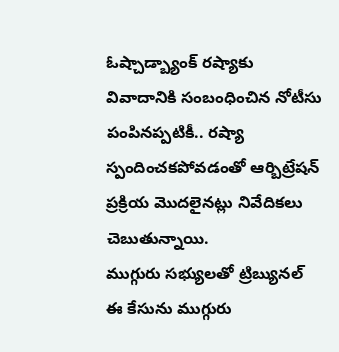ఓష్చాడ్బ్యాంక్ రష్యాకు వివాదానికి సంబంధించిన నోటీసు పంపినప్పటికీ.. రష్యా స్పందించకపోవడంతో ఆర్బిట్రేషన్ ప్రక్రియ మొదలైనట్లు నివేదికలు చెబుతున్నాయి.
ముగ్గురు సభ్యులతో ట్రిబ్యునల్
ఈ కేసును ముగ్గురు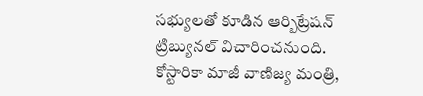సభ్యులతో కూడిన ఆర్బిట్రేషన్ ట్రిబ్యునల్ విచారించనుంది. కోస్టారికా మాజీ వాణిజ్య మంత్రి,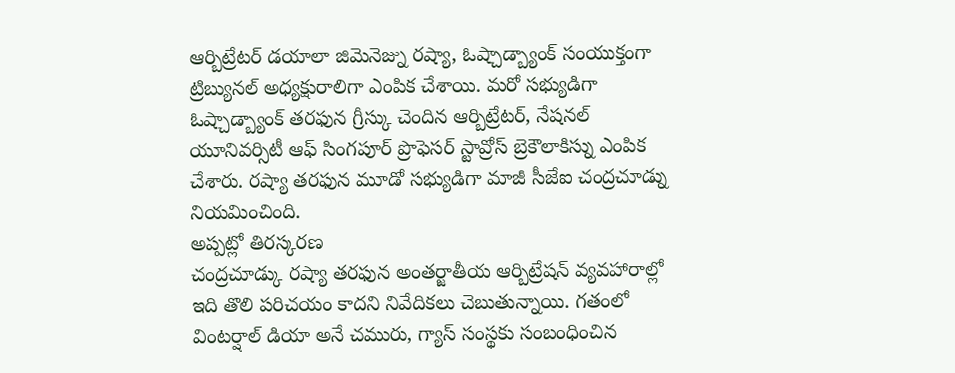ఆర్బిట్రేటర్ డయాలా జిమెనెజ్ను రష్యా, ఓష్చాడ్బ్యాంక్ సంయుక్తంగా ట్రిబ్యునల్ అధ్యక్షురాలిగా ఎంపిక చేశాయి. మరో సభ్యుడిగా ఓష్చాడ్బ్యాంక్ తరఫున గ్రీస్కు చెందిన ఆర్బిట్రేటర్, నేషనల్ యూనివర్సిటీ ఆఫ్ సింగపూర్ ప్రొఫెసర్ స్టావ్రోస్ బ్రెకౌలాకిస్ను ఎంపిక చేశారు. రష్యా తరఫున మూడో సభ్యుడిగా మాజీ సీజేఐ చంద్రచూడ్ను నియమించింది.
అప్పట్లో తిరస్కరణ
చంద్రచూడ్కు రష్యా తరఫున అంతర్జాతీయ ఆర్బిట్రేషన్ వ్యవహారాల్లో ఇది తొలి పరిచయం కాదని నివేదికలు చెబుతున్నాయి. గతంలో వింటర్షాల్ డియా అనే చమురు, గ్యాస్ సంస్థకు సంబంధించిన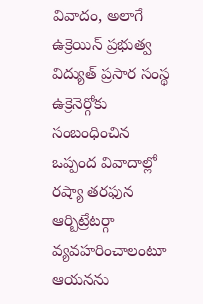వివాదం, అలాగే ఉక్రెయిన్ ప్రభుత్వ విద్యుత్ ప్రసార సంస్థ ఉక్రెనెర్గోకు సంబంధించిన ఒప్పంద వివాదాల్లో రష్యా తరఫున ఆర్బిట్రేటర్గా వ్యవహరించాలంటూ ఆయనను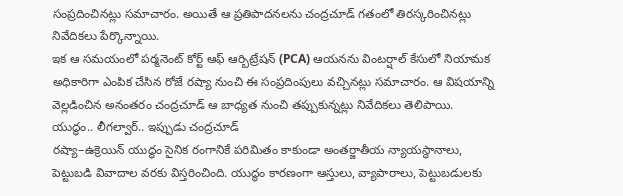సంప్రదించినట్లు సమాచారం. అయితే ఆ ప్రతిపాదనలను చంద్రచూడ్ గతంలో తిరస్కరించినట్లు నివేదికలు పేర్కొన్నాయి.
ఇక ఆ సమయంలో పర్మనెంట్ కోర్ట్ ఆఫ్ ఆర్బిట్రేషన్ (PCA) ఆయనను వింటర్షాల్ కేసులో నియామక అధికారిగా ఎంపిక చేసిన రోజే రష్యా నుంచి ఈ సంప్రదింపులు వచ్చినట్లు సమాచారం. ఆ విషయాన్ని వెల్లడించిన అనంతరం చంద్రచూడ్ ఆ బాధ్యత నుంచి తప్పుకున్నట్లు నివేదికలు తెలిపాయి.
యుద్ధం.. లీగల్వార్.. ఇప్పుడు చంద్రచూడ్
రష్యా–ఉక్రెయిన్ యుద్ధం సైనిక రంగానికే పరిమితం కాకుండా అంతర్జాతీయ న్యాయస్థానాలు, పెట్టుబడి వివాదాల వరకు విస్తరించింది. యుద్ధం కారణంగా ఆస్తులు, వ్యాపారాలు, పెట్టుబడులకు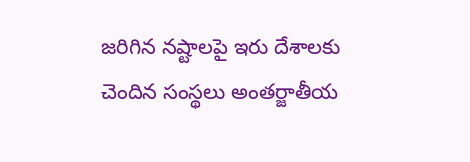జరిగిన నష్టాలపై ఇరు దేశాలకు చెందిన సంస్థలు అంతర్జాతీయ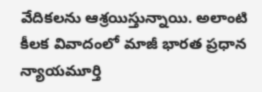వేదికలను ఆశ్రయిస్తున్నాయి. అలాంటి కీలక వివాదంలో మాజీ భారత ప్రధాన న్యాయమూర్తి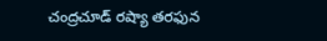చంద్రచూడ్ రష్యా తరఫున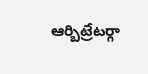ఆర్బిట్రేటర్గా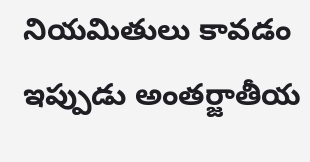నియమితులు కావడం ఇప్పుడు అంతర్జాతీయ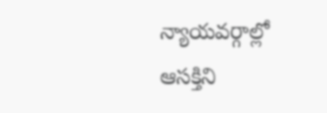న్యాయవర్గాల్లో ఆసక్తిని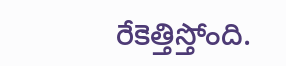రేకెత్తిస్తోంది.